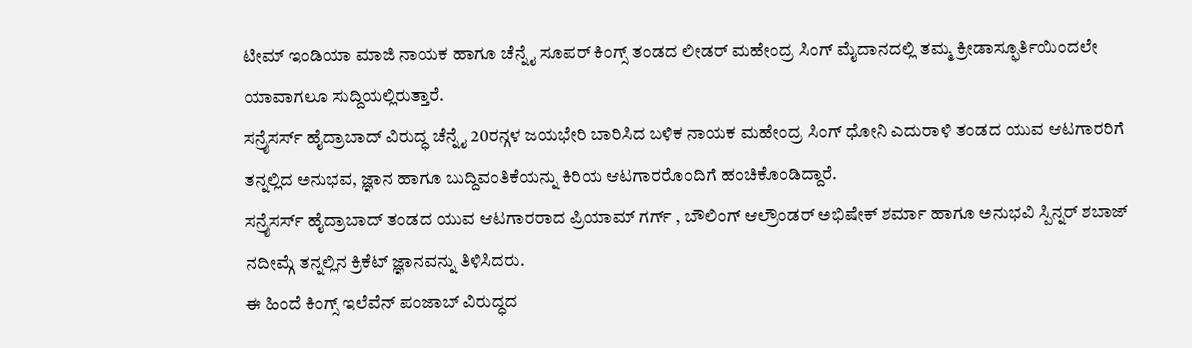ಟೀಮ್ ಇಂಡಿಯಾ ಮಾಜಿ ನಾಯಕ ಹಾಗೂ ಚೆನ್ನೈ ಸೂಪರ್ ಕಿಂಗ್ಸ್ ತಂಡದ ಲೀಡರ್ ಮಹೇಂದ್ರ ಸಿಂಗ್ ಮೈದಾನದಲ್ಲಿ ತಮ್ಮ ಕ್ರೀಡಾಸ್ಫೂರ್ತಿಯಿಂದಲೇ ಯಾವಾಗಲೂ ಸುದ್ದಿಯಲ್ಲಿರುತ್ತಾರೆ.
ಸನ್ರೈಸರ್ಸ್ ಹೈದ್ರಾಬಾದ್ ವಿರುದ್ಧ ಚೆನ್ನೈ 20ರನ್ಗಳ ಜಯಭೇರಿ ಬಾರಿಸಿದ ಬಳಿಕ ನಾಯಕ ಮಹೇಂದ್ರ ಸಿಂಗ್ ಧೋನಿ ಎದುರಾಳಿ ತಂಡದ ಯುವ ಆಟಗಾರರಿಗೆ ತನ್ನಲ್ಲಿದ ಅನುಭವ, ಜ್ಞಾನ ಹಾಗೂ ಬುದ್ದಿವಂತಿಕೆಯನ್ನು ಕಿರಿಯ ಆಟಗಾರರೊಂದಿಗೆ ಹಂಚಿಕೊಂಡಿದ್ದಾರೆ.
ಸನ್ರೈಸರ್ಸ್ ಹೈದ್ರಾಬಾದ್ ತಂಡದ ಯುವ ಆಟಗಾರರಾದ ಪ್ರಿಯಾಮ್ ಗರ್ಗ್ , ಬೌಲಿಂಗ್ ಆಲ್ರೌಂಡರ್ ಅಭಿಷೇಕ್ ಶರ್ಮಾ ಹಾಗೂ ಅನುಭವಿ ಸ್ಪಿನ್ನರ್ ಶಬಾಜ್ ನದೀಮ್ಗೆ ತನ್ನಲ್ಲಿನ ಕ್ರಿಕೆಟ್ ಜ್ಞಾನವನ್ನು ತಿಳಿಸಿದರು.
ಈ ಹಿಂದೆ ಕಿಂಗ್ಸ್ ಇಲೆವೆನ್ ಪಂಜಾಬ್ ವಿರುದ್ಧದ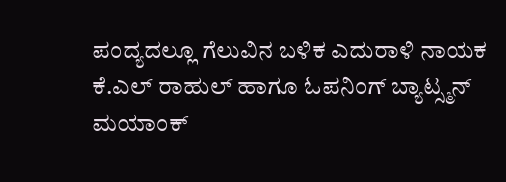ಪಂದ್ಯದಲ್ಲೂ ಗೆಲುವಿನ ಬಳಿಕ ಎದುರಾಳಿ ನಾಯಕ ಕೆ.ಎಲ್ ರಾಹುಲ್ ಹಾಗೂ ಓಪನಿಂಗ್ ಬ್ಯಾಟ್ಸ್ಮನ್ ಮಯಾಂಕ್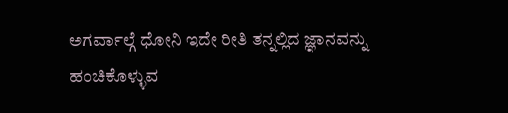ಅಗರ್ವಾಲ್ಗೆ ಧೋನಿ ಇದೇ ರೀತಿ ತನ್ನಲ್ಲಿದ ಜ್ಞಾನವನ್ನು ಹಂಚಿಕೊಳ್ಳುವ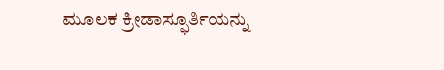ಮೂಲಕ ಕ್ರೀಡಾಸ್ಫೂರ್ತಿಯನ್ನು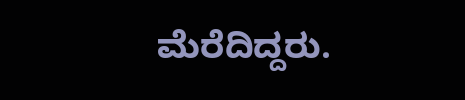ಮೆರೆದಿದ್ದರು.